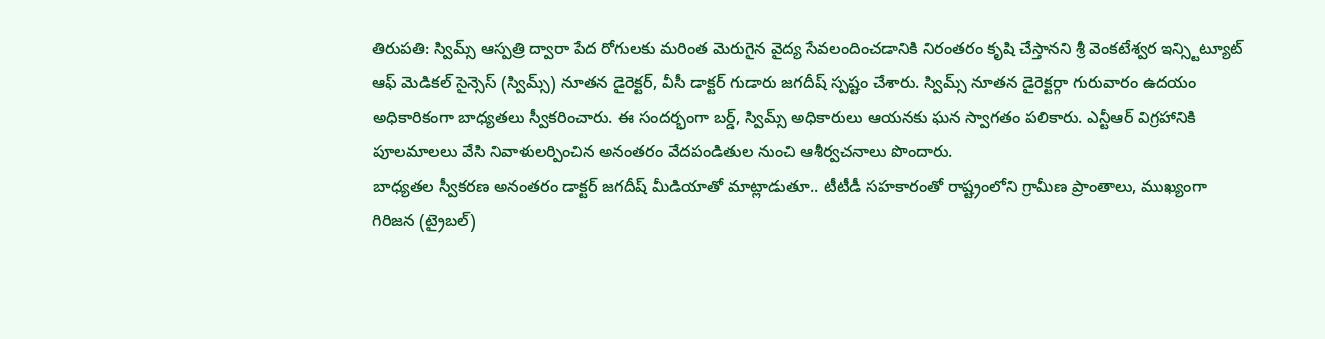తిరుపతి: స్విమ్స్ ఆస్పత్రి ద్వారా పేద రోగులకు మరింత మెరుగైన వైద్య సేవలందించడానికి నిరంతరం కృషి చేస్తానని శ్రీ వెంకటేశ్వర ఇన్స్టిట్యూట్ ఆఫ్ మెడికల్ సైన్సెస్ (స్విమ్స్) నూతన డైరెక్టర్, వీసీ డాక్టర్ గుడారు జగదీష్ స్పష్టం చేశారు. స్విమ్స్ నూతన డైరెక్టర్గా గురువారం ఉదయం అధికారికంగా బాధ్యతలు స్వీకరించారు. ఈ సందర్భంగా బర్డ్, స్విమ్స్ అధికారులు ఆయనకు ఘన స్వాగతం పలికారు. ఎన్టీఆర్ విగ్రహానికి పూలమాలలు వేసి నివాళులర్పించిన అనంతరం వేదపండితుల నుంచి ఆశీర్వచనాలు పొందారు.
బాధ్యతల స్వీకరణ అనంతరం డాక్టర్ జగదీష్ మీడియాతో మాట్లాడుతూ.. టీటీడీ సహకారంతో రాష్ట్రంలోని గ్రామీణ ప్రాంతాలు, ముఖ్యంగా గిరిజన (ట్రైబల్)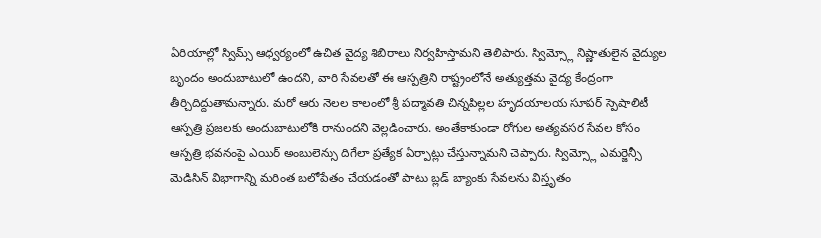ఏరియాల్లో స్విమ్స్ ఆధ్వర్యంలో ఉచిత వైద్య శిబిరాలు నిర్వహిస్తామని తెలిపారు. స్విమ్స్లో నిష్ణాతులైన వైద్యుల బృందం అందుబాటులో ఉందని, వారి సేవలతో ఈ ఆస్పత్రిని రాష్ట్రంలోనే అత్యుత్తమ వైద్య కేంద్రంగా తీర్చిదిద్దుతామన్నారు. మరో ఆరు నెలల కాలంలో శ్రీ పద్మావతి చిన్నపిల్లల హృదయాలయ సూపర్ స్పెషాలిటీ ఆస్పత్రి ప్రజలకు అందుబాటులోకి రానుందని వెల్లడించారు. అంతేకాకుండా రోగుల అత్యవసర సేవల కోసం ఆస్పత్రి భవనంపై ఎయిర్ అంబులెన్సు దిగేలా ప్రత్యేక ఏర్పాట్లు చేస్తున్నామని చెప్పారు. స్విమ్స్లో ఎమర్జెన్సీ మెడిసిన్ విభాగాన్ని మరింత బలోపేతం చేయడంతో పాటు బ్లడ్ బ్యాంకు సేవలను విస్తృతం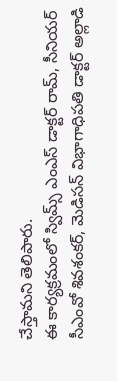చేస్తామని తెలిపారు.
ఈ కార్యక్రమంలో స్విమ్స్ ఎంఎస్ డాక్టర్ రామ్, సీనియర్ సీఎంవో శివశంకర్, మెడిసన్ విభాగాధిపతి డాక్టర్ అల్లాడి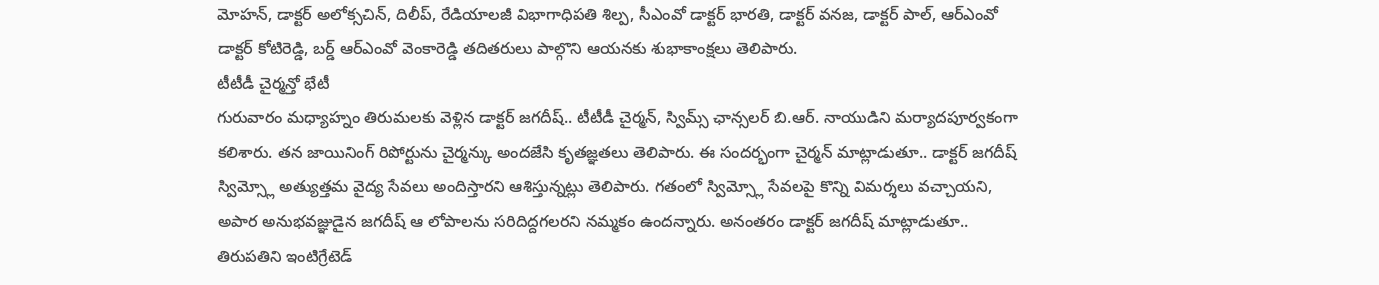మోహన్, డాక్టర్ అలోక్సచిన్, దిలీప్, రేడియాలజీ విభాగాధిపతి శిల్ప, సీఎంవో డాక్టర్ భారతి, డాక్టర్ వనజ, డాక్టర్ పాల్, ఆర్ఎంవో డాక్టర్ కోటిరెడ్డి, బర్డ్ ఆర్ఎంవో వెంకారెడ్డి తదితరులు పాల్గొని ఆయనకు శుభాకాంక్షలు తెలిపారు.
టీటీడీ చైర్మన్తో భేటీ
గురువారం మధ్యాహ్నం తిరుమలకు వెళ్లిన డాక్టర్ జగదీష్.. టీటీడీ చైర్మన్, స్విమ్స్ ఛాన్సలర్ బి.ఆర్. నాయుడిని మర్యాదపూర్వకంగా కలిశారు. తన జాయినింగ్ రిపోర్టును చైర్మన్కు అందజేసి కృతజ్ఞతలు తెలిపారు. ఈ సందర్భంగా చైర్మన్ మాట్లాడుతూ.. డాక్టర్ జగదీష్ స్విమ్స్లో అత్యుత్తమ వైద్య సేవలు అందిస్తారని ఆశిస్తున్నట్లు తెలిపారు. గతంలో స్విమ్స్లో సేవలపై కొన్ని విమర్శలు వచ్చాయని, అపార అనుభవజ్ఞుడైన జగదీష్ ఆ లోపాలను సరిదిద్దగలరని నమ్మకం ఉందన్నారు. అనంతరం డాక్టర్ జగదీష్ మాట్లాడుతూ.. తిరుపతిని ఇంటిగ్రేటెడ్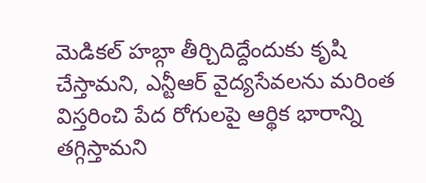మెడికల్ హబ్గా తీర్చిదిద్దేందుకు కృషి చేస్తామని, ఎన్టీఆర్ వైద్యసేవలను మరింత విస్తరించి పేద రోగులపై ఆర్థిక భారాన్ని తగ్గిస్తామని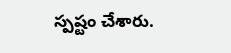స్పష్టం చేశారు.